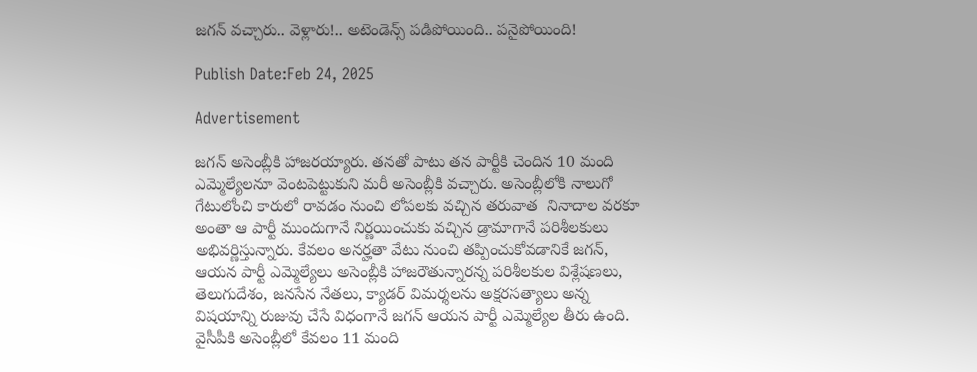జగన్ వచ్చారు.. వెళ్లారు!.. అటెండెన్స్ పడిపోయింది.. పనైపోయింది!

Publish Date:Feb 24, 2025

Advertisement

జగన్ అసెంబ్లీకి హాజరయ్యారు. తనతో పాటు తన పార్టీకి చెందిన 10 మంది ఎమ్మెల్యేలనూ వెంటపెట్టుకుని మరీ అసెంబ్లీకి వచ్చారు. అసెంబ్లీలోకి నాలుగో గేటులోంచి కారులో రావడం నుంచి లోపలకు వచ్చిన తరువాత  నినాదాల వరకూ అంతా ఆ పార్టీ ముందుగానే నిర్ణయించుకు వచ్చిన డ్రామాగానే పరిశీలకులు అభివర్ణిస్తున్నారు. కేవలం అనర్హతా వేటు నుంచి తప్పించుకోవడానికే జగన్, ఆయన పార్టీ ఎమ్మెల్యేలు అసెంబ్లీకి హాజరౌతున్నారన్న పరిశీలకుల విశ్లేషణలు, తెలుగుదేశం, జనసేన నేతలు, క్యాడర్ విమర్శలను అక్షరసత్యాలు అన్న విషయాన్ని రుజువు చేసే విధంగానే జగన్ ఆయన పార్టీ ఎమ్మెల్యేల తీరు ఉంది. వైసీపీకి అసెంబ్లీలో కేవలం 11 మంది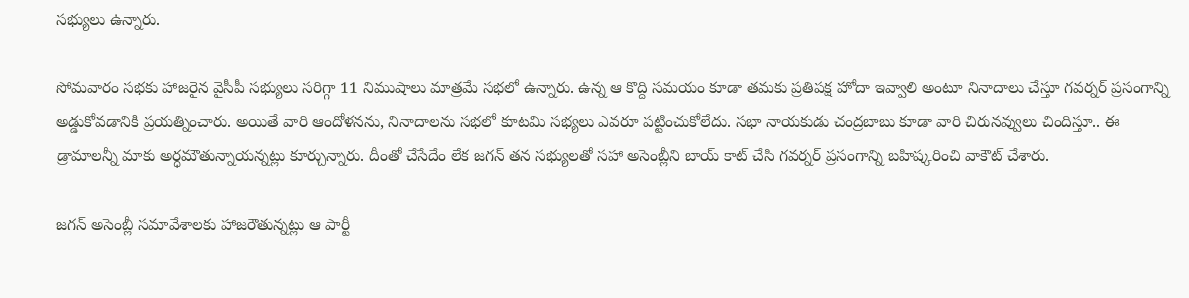సభ్యులు ఉన్నారు.

సోమవారం సభకు హాజరైన వైసీపీ సభ్యులు సరిగ్గా 11 నిముషాలు మాత్రమే సభలో ఉన్నారు. ఉన్న ఆ కొద్ది సమయం కూడా తమకు ప్రతిపక్ష హోదా ఇవ్వాలి అంటూ నినాదాలు చేస్తూ గవర్నర్ ప్రసంగాన్ని అడ్డుకోవడానికి ప్రయత్నించారు. అయితే వారి ఆందోళనను, నినాదాలను సభలో కూటమి సభ్యలు ఎవరూ పట్టించుకోలేదు. సభా నాయకుడు చంద్రబాబు కూడా వారి చిరునవ్వులు చిందిస్తూ.. ఈ డ్రామాలన్నీ మాకు అర్ధమౌతున్నాయన్నట్లు కూర్చున్నారు. దీంతో చేసేదేం లేక జగన్ తన సభ్యులతో సహా అసెంబ్లీని బాయ్ కాట్ చేసి గవర్నర్ ప్రసంగాన్ని బహిష్కరించి వాకౌట్ చేశారు.

జగన్ అసెంబ్లీ సమావేశాలకు హాజరౌతున్నట్లు ఆ పార్టీ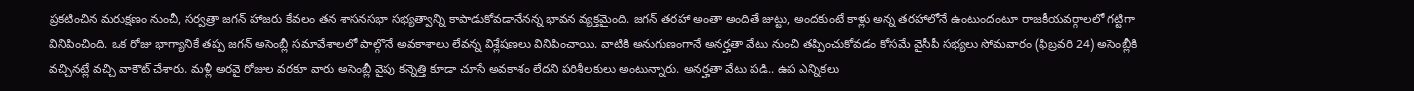ప్రకటించిన మరుక్షణం నుంచీ, సర్వత్రా జగన్ హాజరు కేవలం తన శాసనసభా సభ్యత్వాన్ని కాపాడుకోవడానేనన్న భావన వ్యక్తమైంది. జగన్ తరహా అంతా అందితే జుట్టు, అందకుంటే కాళ్లు అన్న తరహాలోనే ఉంటుందంటూ రాజకీయవర్గాలలో గట్టిగా వినిపించింది. ఒక రోజు భాగ్యానికే తప్ప జగన్ అసెంబ్లీ సమావేశాలలో పాల్గొనే అవకాశాలు లేవన్న విశ్లేషణలు వినిపించాయి. వాటికి అనుగుణంగానే అనర్హతా వేటు నుంచి తప్పించుకోవడం కోసమే వైసీపీ సభ్యలు సోమవారం (ఫిబ్రవరి 24) అసెంబ్లీకి వచ్చినట్లే వచ్చి వాకౌట్ చేశారు. మళ్లీ అరవై రోజుల వరకూ వారు అసెంబ్లీ వైపు కన్నెత్తి కూడా చూసే అవకాశం లేదని పరిశీలకులు అంటున్నారు. అనర్హతా వేటు పడి.. ఉప ఎన్నికలు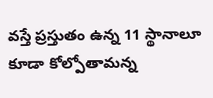వస్తే ప్రస్తుతం ఉన్న 11 స్థానాలూ కూడా కోల్పోతామన్న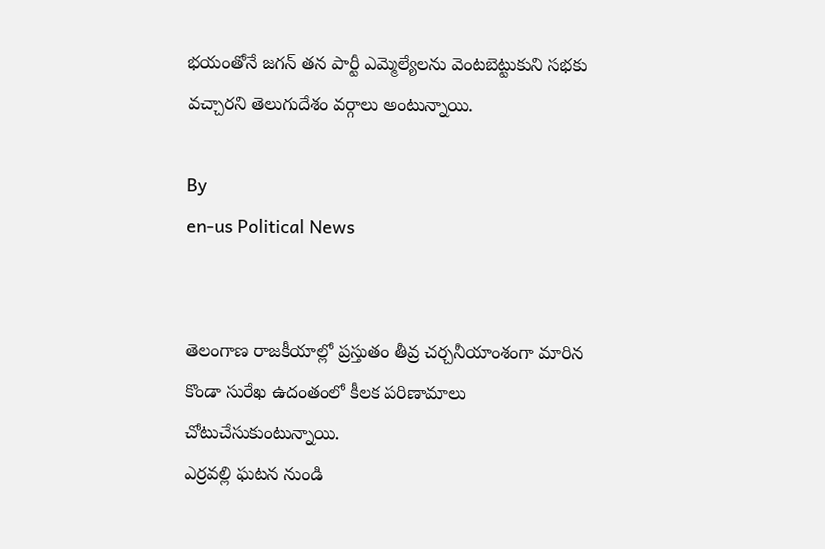భయంతోనే జగన్ తన పార్టీ ఎమ్మెల్యేలను వెంటబెట్టుకుని సభకు వచ్చారని తెలుగుదేశం వర్గాలు అంటున్నాయి.

By
en-us Political News


తెలంగాణ రాజకీయాల్లో ప్రస్తుతం తీవ్ర చర్చనీయాంశంగా మారిన కొండా సురేఖ ఉదంతంలో కీలక పరిణామాలు చోటుచేసుకుంటున్నాయి.
ఎర్రవల్లి ఘటన నుండి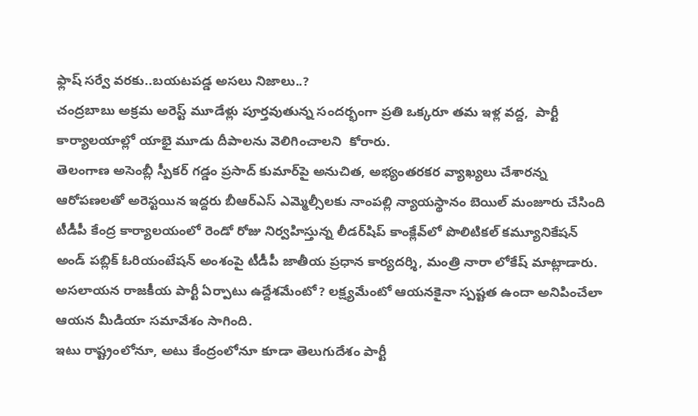ఫ్లాష్ సర్వే వరకు..బయటపడ్డ అసలు నిజాలు..?
చంద్రబాబు అక్రమ అరెస్ట్ మూడేళ్లు పూర్తవుతున్న సందర్భంగా ప్రతి ఒక్కరూ తమ ఇళ్ల వద్ద,  పార్టీ కార్యాలయాల్లో యాభై మూడు దీపాలను వెలిగించాలని  కోరారు.
తెలంగాణ అసెంబ్లీ స్పీకర్ గడ్డం ప్రసాద్ కుమార్‌పై అనుచిత, అభ్యంతరకర వ్యాఖ్యలు చేశారన్న ఆరోపణలతో అరెస్టయిన ఇద్దరు బీఆర్ఎస్ ఎమ్మెల్సీలకు నాంపల్లి న్యాయస్థానం బెయిల్ మంజూరు చేసింది
టీడీపీ కేంద్ర కార్యాలయంలో రెండో రోజు నిర్వహిస్తున్న లీడర్‌షిప్ కాంక్లేవ్‌లో పొలిటికల్ కమ్యూనికేషన్ అండ్ పబ్లిక్ ఓరియంటేషన్ అంశంపై టీడీపీ జాతీయ ప్రధాన కార్యదర్శి, మంత్రి నారా లోకేష్ మాట్లాడారు.
అసలాయన రాజకీయ పార్టీ ఏర్పాటు ఉద్దేశమేంటో? లక్ష్యమేంటో ఆయనకైనా స్పష్టత ఉందా అనిపించేలా ఆయన మీడియా సమావేశం సాగింది.
ఇటు రాష్ట్రంలోనూ, అటు కేంద్రంలోనూ కూడా తెలుగుదేశం పార్టీ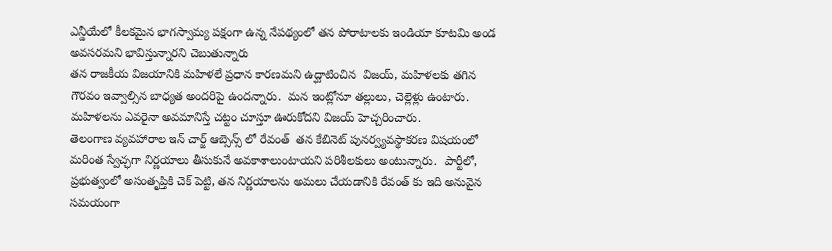ఎన్డీయేలో కీలకమైన భాగస్వామ్య పక్షంగా ఉన్న నేపథ్యంలో తన పోరాటాలకు ఇండియా కూటమి అండ అవసరమని భావిస్తున్నారని చెబుతున్నారు
తన రాజకీయ విజయానికి మహిళలే ప్రధాన కారణమని ఉద్ఘాటించిన  విజయ్, మహిళలకు తగిన గౌరవం ఇవ్వాల్సిన బాధ్యత అందరిపై ఉందన్నారు.  మన ఇంట్లోనూ తల్లులు, చెల్లెళ్లు ఉంటారు. మహిళలను ఎవరైనా అవమానిస్తే చట్టం చూస్తూ ఊరుకోదని విజయ్ హెచ్చరించారు.
తెలంగాణ వ్యవహారాల ఇన్ చార్జ్ ఆబ్సెన్స్ లో రేవంత్  తన కేబినెట్ పునర్వ్యవస్థాకరణ విషయంలో మరింత స్వేచ్ఛగా నిర్ణయాలు తీసుకునే అవకాశాలుంటాయని పరిశీలకులు అంటున్నారు.  పార్టీలో, ప్రభుత్వంలో అసంతృప్తికి చెక్ పెట్టి, తన నిర్ణయాలను అమలు చేయడానికి రేవంత్ కు ఇది అనువైన సమయంగా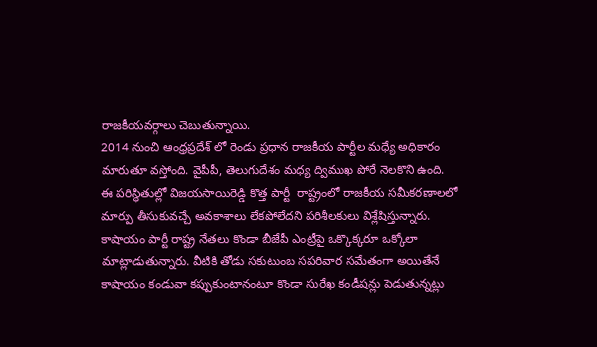రాజకీయవర్గాలు చెబుతున్నాయి.
2014 నుంచి ఆంధ్రప్రదేశ్ లో రెండు ప్రధాన రాజకీయ పార్టీల మధ్యే అధికారం మారుతూ వస్తోంది. వైపీపీ, తెలుగుదేశం మధ్య ద్విముఖ పోరే నెలకొని ఉంది. ఈ పరిస్థితుల్లో విజయసాయిరెడ్డి కొత్త పార్టీ  రాష్ట్రంలో రాజకీయ సమీకరణాలలో మార్పు తీసుకువచ్చే అవకాశాలు లేకపోలేదని పరిశీలకులు విశ్లేషిస్తున్నారు.
కాషాయం పార్టీ రాష్ట్ర నేతలు కొండా బీజేపీ ఎంట్రీపై ఒక్కొక్కరూ ఒక్కోలా మాట్లాడుతున్నారు. వీటికి తోడు సకుటుంబ సపరివార సమేతంగా అయితేనే కాషాయం కండువా కప్పుకుంటానంటూ కొండా సురేఖ కండీషన్లు పెడుతున్నట్లు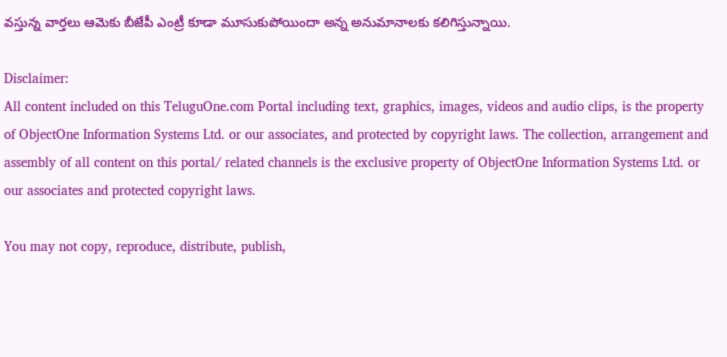వస్తున్న వార్తలు ఆమెకు బీజేపీ ఎంట్రీ కూడా మూసుకుపోయిందా అన్న అనుమానాలకు కలిగిస్తున్నాయి.

Disclaimer:
All content included on this TeluguOne.com Portal including text, graphics, images, videos and audio clips, is the property of ObjectOne Information Systems Ltd. or our associates, and protected by copyright laws. The collection, arrangement and assembly of all content on this portal/ related channels is the exclusive property of ObjectOne Information Systems Ltd. or our associates and protected copyright laws.

You may not copy, reproduce, distribute, publish,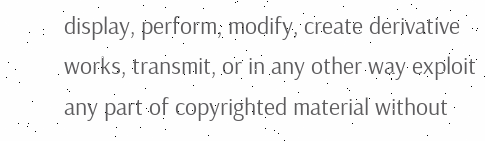display, perform, modify, create derivative works, transmit, or in any other way exploit any part of copyrighted material without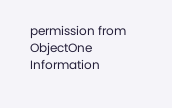permission from ObjectOne Information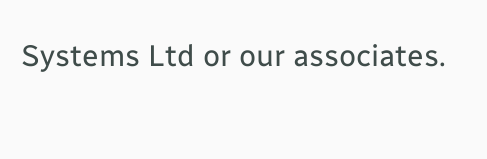Systems Ltd or our associates.